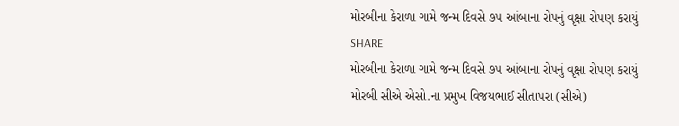મોરબીના કેરાળા ગામે જન્મ દિવસે ૭૫ આંબાના રોપનું વૃક્ષા રોપણ કરાયું
SHARE
મોરબીના કેરાળા ગામે જન્મ દિવસે ૭૫ આંબાના રોપનું વૃક્ષા રોપણ કરાયું
મોરબી સીએ એસો.ના પ્રમુખ વિજયભાઈ સીતાપરા (સીએ)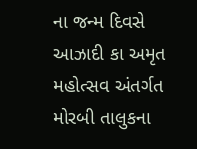ના જન્મ દિવસે આઝાદી કા અમૃત મહોત્સવ અંતર્ગત મોરબી તાલુકના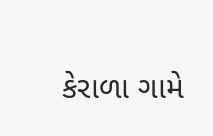કેરાળા ગામે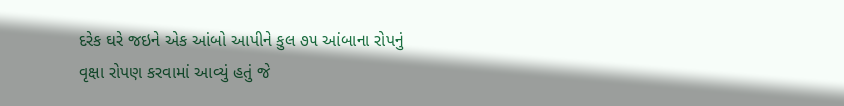દરેક ઘરે જઇને એક આંબો આપીને કુલ ૭૫ આંબાના રોપનું વૃક્ષા રોપણ કરવામાં આવ્યું હતું જે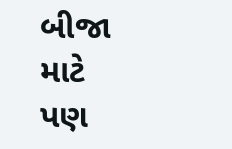બીજા માટે પણ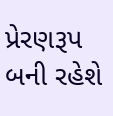પ્રેરણરૂપ બની રહેશે